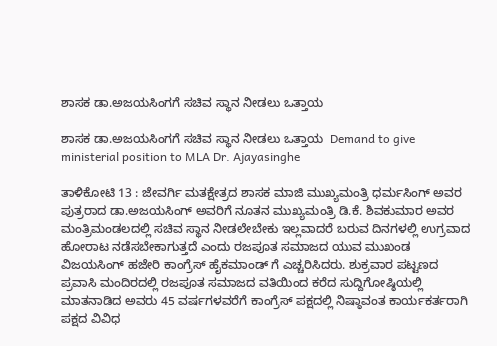ಶಾಸಕ ಡಾ.ಅಜಯಸಿಂಗಗೆ ಸಚಿವ ಸ್ಥಾನ ನೀಡಲು ಒತ್ತಾಯ

ಶಾಸಕ ಡಾ.ಅಜಯಸಿಂಗಗೆ ಸಚಿವ ಸ್ಥಾನ ನೀಡಲು ಒತ್ತಾಯ  Demand to give ministerial position to MLA Dr. Ajayasinghe

ತಾಳಿಕೋಟಿ 13 : ಜೇವರ್ಗಿ ಮತಕ್ಷೇತ್ರದ ಶಾಸಕ ಮಾಜಿ ಮುಖ್ಯಮಂತ್ರಿ ಧರ್ಮಸಿಂಗ್ ಅವರ ಪುತ್ರರಾದ ಡಾ.ಅಜಯಸಿಂಗ್ ಅವರಿಗೆ ನೂತನ ಮುಖ್ಯಮಂತ್ರಿ ಡಿ.ಕೆ. ಶಿವಕುಮಾರ ಅವರ ಮಂತ್ರಿಮಂಡಲದಲ್ಲಿ ಸಚಿವ ಸ್ಥಾನ ನೀಡಲೇಬೇಕು ಇಲ್ಲವಾದರೆ ಬರುವ ದಿನಗಳಲ್ಲಿ ಉಗ್ರವಾದ ಹೋರಾಟ ನಡೆಸಬೇಕಾಗುತ್ತದೆ ಎಂದು ರಜಪೂತ ಸಮಾಜದ ಯುವ ಮುಖಂಡ ವಿಜಯಸಿಂಗ್ ಹಜೇರಿ ಕಾಂಗ್ರೆಸ್ ಹೈಕಮಾಂಡ್ ಗೆ ಎಚ್ಚರಿಸಿದರು. ಶುಕ್ರವಾರ ಪಟ್ಟಣದ ಪ್ರವಾಸಿ ಮಂದಿರದಲ್ಲಿ ರಜಪೂತ ಸಮಾಜದ ವತಿಯಿಂದ ಕರೆದ ಸುದ್ದಿಗೋಷ್ಠಿಯಲ್ಲಿ ಮಾತನಾಡಿದ ಅವರು 45 ವರ್ಷಗಳವರೆಗೆ ಕಾಂಗ್ರೆಸ್ ಪಕ್ಷದಲ್ಲಿ ನಿಷ್ಠಾವಂತ ಕಾರ್ಯಕರ್ತರಾಗಿ ಪಕ್ಷದ ವಿವಿಧ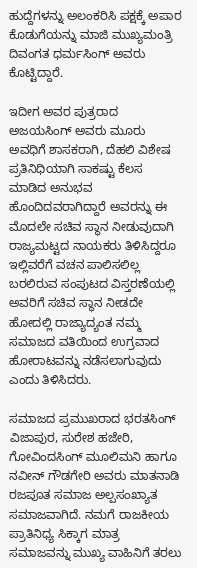ಹುದ್ದೆಗಳನ್ನು ಅಲಂಕರಿಸಿ ಪಕ್ಷಕ್ಕೆ ಅಪಾರ ಕೊಡುಗೆಯನ್ನು ಮಾಜಿ ಮುಖ್ಯಮಂತ್ರಿ ದಿವಂಗತ ಧರ್ಮಸಿಂಗ್ ಅವರು ಕೊಟ್ಟಿದ್ದಾರೆ.

ಇದೀಗ ಅವರ ಪುತ್ರರಾದ ಅಜಯಸಿಂಗ್ ಅವರು ಮೂರು ಅವಧಿಗೆ ಶಾಸಕರಾಗಿ, ದೆಹಲಿ ವಿಶೇಷ ಪ್ರತಿನಿಧಿಯಾಗಿ ಸಾಕಷ್ಟು ಕೆಲಸ ಮಾಡಿದ ಅನುಭವ ಹೊಂದಿದವರಾಗಿದ್ದಾರೆ ಅವರನ್ನು ಈ ಮೊದಲೇ ಸಚಿವ ಸ್ಥಾನ ನೀಡುವುದಾಗಿ ರಾಜ್ಯಮಟ್ಟದ ನಾಯಕರು ತಿಳಿಸಿದ್ದರೂ ಇಲ್ಲಿವರೆಗೆ ವಚನ ಪಾಲಿಸಲಿಲ್ಲ ಬರಲಿರುವ ಸಂಪುಟದ ವಿಸ್ತರಣೆಯಲ್ಲಿ ಅವರಿಗೆ ಸಚಿವ ಸ್ಥಾನ ನೀಡದೇ ಹೋದಲ್ಲಿ ರಾಜ್ಯಾದ್ಯಂತ ನಮ್ಮ ಸಮಾಜದ ವತಿಯಿಂದ ಉಗ್ರವಾದ ಹೋರಾಟವನ್ನು ನಡೆಸಲಾಗುವುದು ಎಂದು ತಿಳಿಸಿದರು.

ಸಮಾಜದ ಪ್ರಮುಖರಾದ ಭರತಸಿಂಗ್ ವಿಜಾಪುರ, ಸುರೇಶ ಹಜೇರಿ, ಗೋವಿಂದಸಿಂಗ್ ಮೂಲಿಮನಿ ಹಾಗೂ ನವೀನ್ ಗೌಡಗೇರಿ ಅವರು ಮಾತನಾಡಿ ರಜಪೂತ ಸಮಾಜ ಅಲ್ಪಸಂಖ್ಯಾತ ಸಮಾಜವಾಗಿದೆ. ನಮಗೆ ರಾಜಕೀಯ ಪ್ರಾತಿನಿಧ್ಯ ಸಿಕ್ಕಾಗ ಮಾತ್ರ ಸಮಾಜವನ್ನು ಮುಖ್ಯ ವಾಹಿನಿಗೆ ತರಲು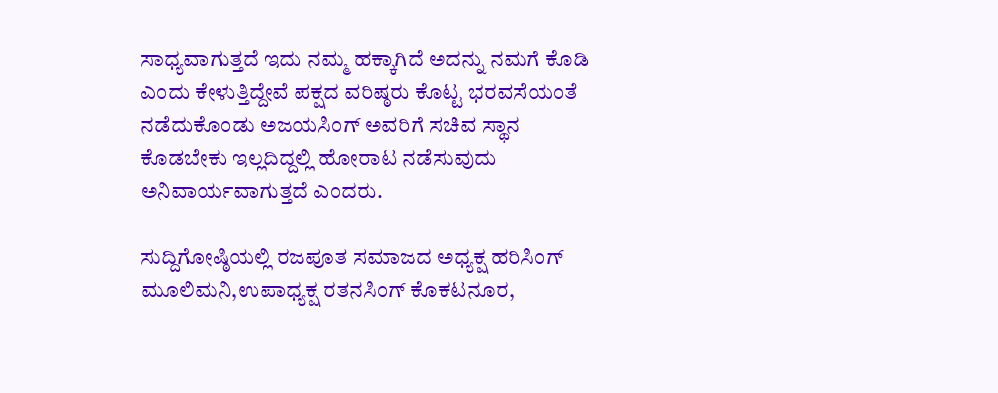ಸಾಧ್ಯವಾಗುತ್ತದೆ ಇದು ನಮ್ಮ ಹಕ್ಕಾಗಿದೆ ಅದನ್ನು ನಮಗೆ ಕೊಡಿ ಎಂದು ಕೇಳುತ್ತಿದ್ದೇವೆ ಪಕ್ಷದ ವರಿಷ್ಠರು ಕೊಟ್ಟ ಭರವಸೆಯಂತೆ ನಡೆದುಕೊಂಡು ಅಜಯಸಿಂಗ್ ಅವರಿಗೆ ಸಚಿವ ಸ್ಥಾನ ಕೊಡಬೇಕು ಇಲ್ಲದಿದ್ದಲ್ಲಿ ಹೋರಾಟ ನಡೆಸುವುದು ಅನಿವಾರ್ಯವಾಗುತ್ತದೆ ಎಂದರು.

ಸುದ್ದಿಗೋಷ್ಠಿಯಲ್ಲಿ ರಜಪೂತ ಸಮಾಜದ ಅಧ್ಯಕ್ಷ ಹರಿಸಿಂಗ್ ಮೂಲಿಮನಿ,ಉಪಾಧ್ಯಕ್ಷ ರತನಸಿಂಗ್ ಕೊಕಟನೂರ,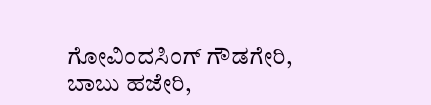ಗೋವಿಂದಸಿಂಗ್ ಗೌಡಗೇರಿ, ಬಾಬು ಹಜೇರಿ,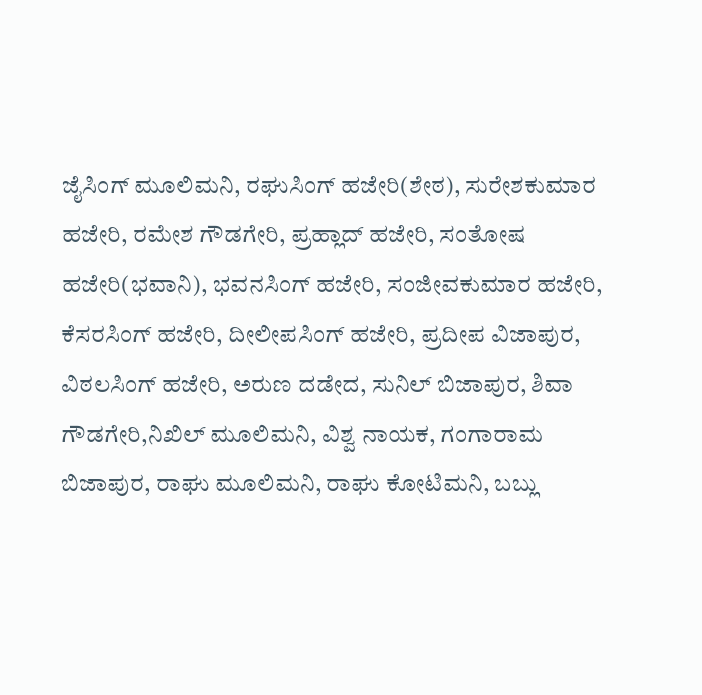ಜೈಸಿಂಗ್ ಮೂಲಿಮನಿ, ರಘುಸಿಂಗ್ ಹಜೇರಿ(ಶೇಠ), ಸುರೇಶಕುಮಾರ ಹಜೇರಿ, ರಮೇಶ ಗೌಡಗೇರಿ, ಪ್ರಹ್ಲಾದ್ ಹಜೇರಿ, ಸಂತೋಷ ಹಜೇರಿ(ಭವಾನಿ), ಭವನಸಿಂಗ್ ಹಜೇರಿ, ಸಂಜೀವಕುಮಾರ ಹಜೇರಿ, ಕೆಸರಸಿಂಗ್ ಹಜೇರಿ, ದೀಲೀಪಸಿಂಗ್ ಹಜೇರಿ, ಪ್ರದೀಪ ವಿಜಾಪುರ, ವಿಠಲಸಿಂಗ್ ಹಜೇರಿ, ಅರುಣ ದಡೇದ, ಸುನಿಲ್ ಬಿಜಾಪುರ, ಶಿವಾ ಗೌಡಗೇರಿ,ನಿಖಿಲ್ ಮೂಲಿಮನಿ, ವಿಶ್ವ ನಾಯಕ, ಗಂಗಾರಾಮ ಬಿಜಾಪುರ, ರಾಘು ಮೂಲಿಮನಿ, ರಾಘು ಕೋಟಿಮನಿ, ಬಬ್ಲು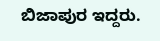ಬಿಜಾಪುರ ಇದ್ದರು.